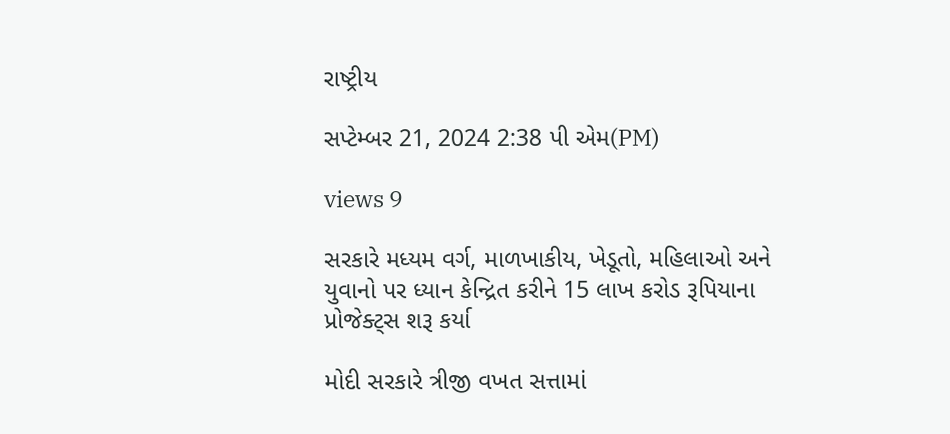રાષ્ટ્રીય

સપ્ટેમ્બર 21, 2024 2:38 પી એમ(PM)

views 9

સરકારે મધ્યમ વર્ગ, માળખાકીય, ખેડૂતો, મહિલાઓ અને યુવાનો પર ધ્યાન કેન્દ્રિત કરીને 15 લાખ કરોડ રૂપિયાના પ્રોજેક્ટ્સ શરૂ કર્યા

મોદી સરકારે ત્રીજી વખત સત્તામાં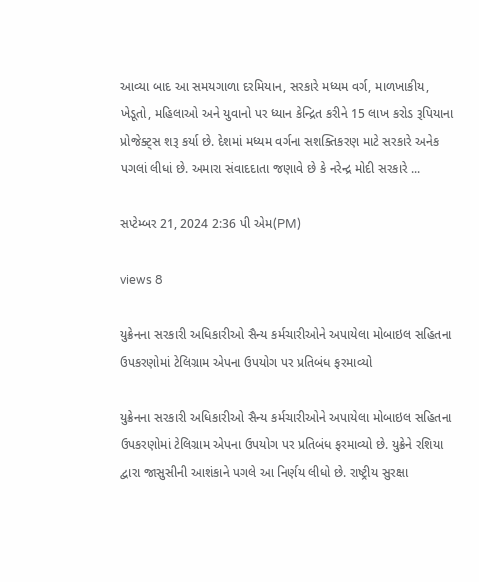આવ્યા બાદ આ સમયગાળા દરમિયાન, સરકારે મધ્યમ વર્ગ, માળખાકીય, ખેડૂતો, મહિલાઓ અને યુવાનો પર ધ્યાન કેન્દ્રિત કરીને 15 લાખ કરોડ રૂપિયાના પ્રોજેક્ટ્સ શરૂ કર્યા છે. દેશમાં મધ્યમ વર્ગના સશક્તિકરણ માટે સરકારે અનેક પગલાં લીધાં છે. અમારા સંવાદદાતા જણાવે છે કે નરેન્દ્ર મોદી સરકારે ...

સપ્ટેમ્બર 21, 2024 2:36 પી એમ(PM)

views 8

યુક્રેનના સરકારી અધિકારીઓ સૈન્ય કર્મચારીઓને અપાયેલા મોબાઇલ સહિતના ઉપકરણોમાં ટેલિગ્રામ એપના ઉપયોગ પર પ્રતિબંધ ફરમાવ્યો

યુક્રેનના સરકારી અધિકારીઓ સૈન્ય કર્મચારીઓને અપાયેલા મોબાઇલ સહિતના ઉપકરણોમાં ટેલિગ્રામ એપના ઉપયોગ પર પ્રતિબંધ ફરમાવ્યો છે. યુક્રેને રશિયા દ્વારા જાસુસીની આશંકાને પગલે આ નિર્ણય લીધો છે. રાષ્ટ્રીય સુરક્ષા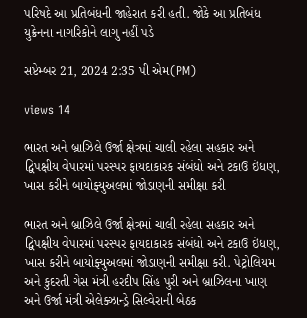પરિષદે આ પ્રતિબંધની જાહેરાત કરી હતી. જોકે આ પ્રતિબંધ યુક્રેનના નાગરિકોને લાગુ નહીં પડે

સપ્ટેમ્બર 21, 2024 2:35 પી એમ(PM)

views 14

ભારત અને બ્રાઝિલે ઉર્જા ક્ષેત્રમાં ચાલી રહેલા સહકાર અને દ્વિપક્ષીય વેપારમાં પરસ્પર ફાયદાકારક સંબંધો અને ટકાઉ ઇંધણ, ખાસ કરીને બાયોફ્યુઅલમાં જોડાણની સમીક્ષા કરી

ભારત અને બ્રાઝિલે ઉર્જા ક્ષેત્રમાં ચાલી રહેલા સહકાર અને દ્વિપક્ષીય વેપારમાં પરસ્પર ફાયદાકારક સંબંધો અને ટકાઉ ઇંધણ, ખાસ કરીને બાયોફ્યુઅલમાં જોડાણની સમીક્ષા કરી. પેટ્રોલિયમ અને કુદરતી ગેસ મંત્રી હરદીપ સિંહ પુરી અને બ્રાઝિલના ખાણ અને ઉર્જા મંત્રી એલેક્ઝાન્ડ્રે સિલ્વેરાની બેઠક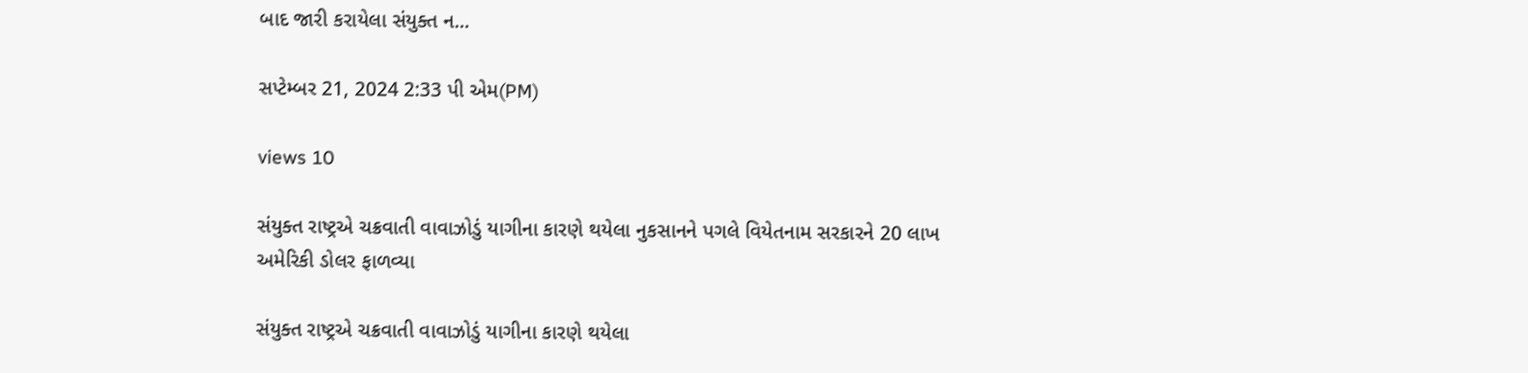બાદ જારી કરાયેલા સંયુક્ત ન...

સપ્ટેમ્બર 21, 2024 2:33 પી એમ(PM)

views 10

સંયુક્ત રાષ્ટ્રએ ચક્રવાતી વાવાઝોડું યાગીના કારણે થયેલા નુકસાનને પગલે વિયેતનામ સરકારને 20 લાખ અમેરિકી ડોલર ફાળવ્યા

સંયુક્ત રાષ્ટ્રએ ચક્રવાતી વાવાઝોડું યાગીના કારણે થયેલા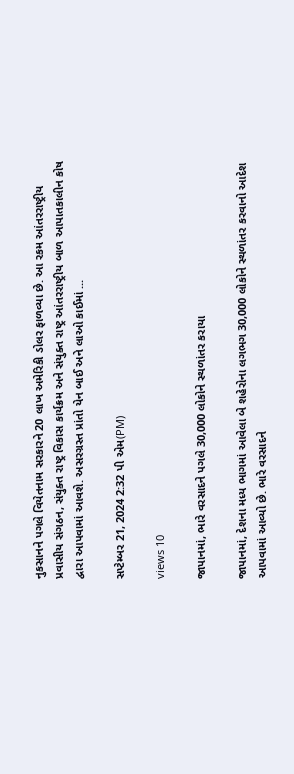નુકસાનને પગલે વિયેતનામ સરકારને 20 લાખ અમેરિકી ડોલર ફાળવ્યા છે. આ રકમ આંતરરાષ્ટ્રીય પ્રવાસીય સંગઠન, સંયુક્ત રાષ્ટ્ર વિકાસ કાર્યક્રમ અને સંયુક્ત રાષ્ટ્ર આંતરરાષ્ટ્રીય બાળ આપાતકાલીન કોષ દ્વારા આપવામાં આવશે. અસરગ્રસ્ત પ્રાંતો યેન બાઈ અને લાઓ કાઈમાં ...

સપ્ટેમ્બર 21, 2024 2:32 પી એમ(PM)

views 10

જાપાનમાં, ભારે વરસાદને પગલે 30,000 લોકોને સ્થળાંતર કરાયા

જાપાનમાં, દેશના મધ્ય ભાગમાં આવેલા બે શહેરોના લગભગ 30,000 લોકોને સ્થળાંતર કરવાનો આદેશ આપવામાં આવ્યો છે. ભારે વરસાદને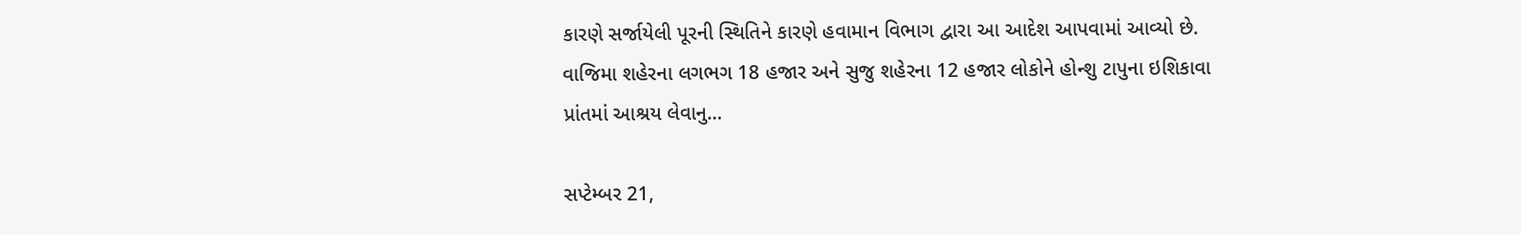કારણે સર્જાયેલી પૂરની સ્થિતિને કારણે હવામાન વિભાગ દ્વારા આ આદેશ આપવામાં આવ્યો છે. વાજિમા શહેરના લગભગ 18 હજાર અને સુજુ શહેરના 12 હજાર લોકોને હોન્શુ ટાપુના ઇશિકાવા પ્રાંતમાં આશ્રય લેવાનુ...

સપ્ટેમ્બર 21,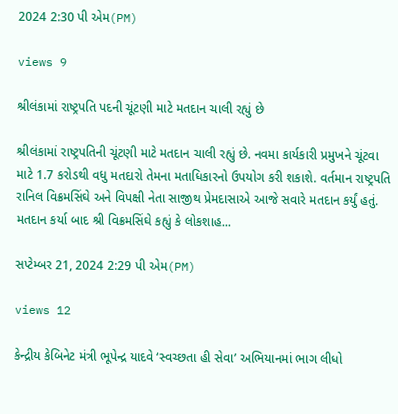2024 2:30 પી એમ(PM)

views 9

શ્રીલંકામાં રાષ્ટ્રપતિ પદની ચૂંટણી માટે મતદાન ચાલી રહ્યું છે

શ્રીલંકામાં રાષ્ટ્રપતિની ચૂંટણી માટે મતદાન ચાલી રહ્યું છે. નવમા કાર્યકારી પ્રમુખને ચૂંટવા માટે 1.7 કરોડથી વધુ મતદારો તેમના મતાધિકારનો ઉપયોગ કરી શકાશે. વર્તમાન રાષ્ટ્રપતિ રાનિલ વિક્રમસિંઘે અને વિપક્ષી નેતા સાજીથ પ્રેમદાસાએ આજે સવારે મતદાન કર્યું હતું. મતદાન કર્યા બાદ શ્રી વિક્રમસિંઘે કહ્યું કે લોકશાહ...

સપ્ટેમ્બર 21, 2024 2:29 પી એમ(PM)

views 12

કેન્દ્રીય કેબિનેટ મંત્રી ભૂપેન્દ્ર યાદવે ‘સ્વચ્છતા હી સેવા’ અભિયાનમાં ભાગ લીધો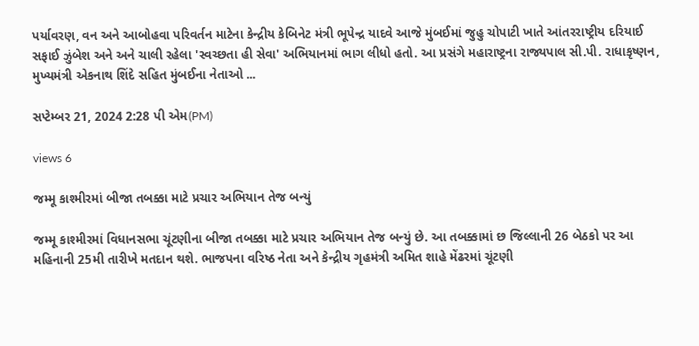પર્યાવરણ, વન અને આબોહવા પરિવર્તન માટેના કેન્દ્રીય કેબિનેટ મંત્રી ભૂપેન્દ્ર યાદવે આજે મુંબઈમાં જુહુ ચોપાટી ખાતે આંતરરાષ્ટ્રીય દરિયાઈ સફાઈ ઝુંબેશ અને અને ચાલી રહેલા 'સ્વચ્છતા હી સેવા' અભિયાનમાં ભાગ લીધો હતો. આ પ્રસંગે મહારાષ્ટ્રના રાજ્યપાલ સી.પી. રાધાકૃષ્ણન, મુખ્યમંત્રી એકનાથ શિંદે સહિત મુંબઈના નેતાઓ ...

સપ્ટેમ્બર 21, 2024 2:28 પી એમ(PM)

views 6

જમ્મૂ કાશ્મીરમાં બીજા તબક્કા માટે પ્રચાર અભિયાન તેજ બન્યું

જમ્મૂ કાશ્મીરમાં વિધાનસભા ચૂંટણીના બીજા તબક્કા માટે પ્રચાર અભિયાન તેજ બન્યું છે. આ તબક્કામાં છ જિલ્લાની 26 બેઠકો પર આ મહિનાની 25મી તારીખે મતદાન થશે. ભાજપના વરિષ્ઠ નેતા અને કેન્દ્રીય ગૃહમંત્રી અમિત શાહે મેંઢરમાં ચૂંટણી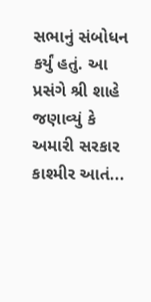સભાનું સંબોધન કર્યું હતું. આ પ્રસંગે શ્રી શાહે જણાવ્યું કે અમારી સરકાર કાશ્મીર આતં...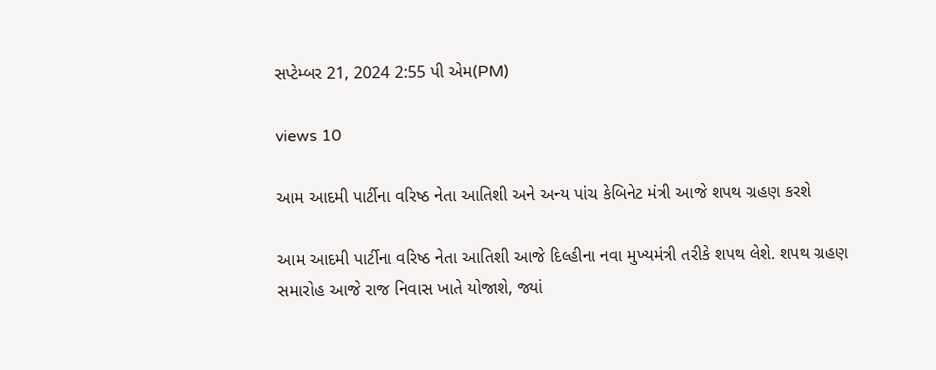સપ્ટેમ્બર 21, 2024 2:55 પી એમ(PM)

views 10

આમ આદમી પાર્ટીના વરિષ્ઠ નેતા આતિશી અને અન્ય પાંચ કેબિનેટ મંત્રી આજે શપથ ગ્રહણ કરશે

આમ આદમી પાર્ટીના વરિષ્ઠ નેતા આતિશી આજે દિલ્હીના નવા મુખ્યમંત્રી તરીકે શપથ લેશે. શપથ ગ્રહણ સમારોહ આજે રાજ નિવાસ ખાતે યોજાશે, જ્યાં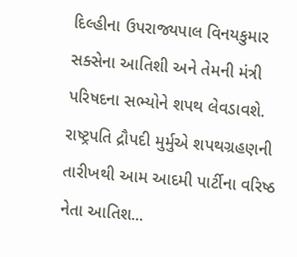દિલ્હીના ઉપરાજ્યપાલ વિનયકુમાર સક્સેના આતિશી અને તેમની મંત્રી પરિષદના સભ્યોને શપથ લેવડાવશે. રાષ્ટ્રપતિ દ્રૌપદી મુર્મુએ શપથગ્રહણની તારીખથી આમ આદમી પાર્ટીના વરિષ્ઠ નેતા આતિશ...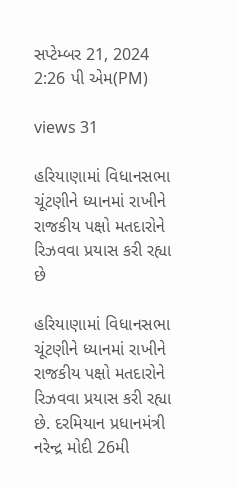સપ્ટેમ્બર 21, 2024 2:26 પી એમ(PM)

views 31

હરિયાણામાં વિધાનસભા ચૂંટણીને ધ્યાનમાં રાખીને રાજકીય પક્ષો મતદારોને રિઝવવા પ્રયાસ કરી રહ્યા છે

હરિયાણામાં વિધાનસભા ચૂંટણીને ધ્યાનમાં રાખીને રાજકીય પક્ષો મતદારોને રિઝવવા પ્રયાસ કરી રહ્યા છે. દરમિયાન પ્રધાનમંત્રી નરેન્દ્ર મોદી 26મી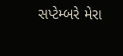સપ્ટેમ્બરે મેરા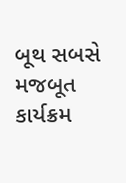બૂથ સબસે મજબૂત કાર્યક્રમ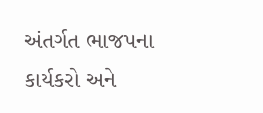અંતર્ગત ભાજપના કાર્યકરો અને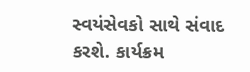સ્વયંસેવકો સાથે સંવાદ કરશે. કાર્યક્રમ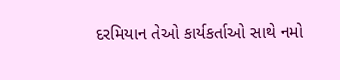દરમિયાન તેઓ કાર્યકર્તાઓ સાથે નમો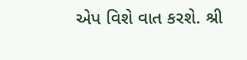એપ વિશે વાત કરશે. શ્રી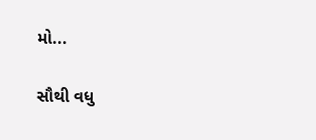મો...

સૌથી વધુ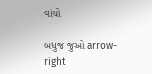વાંચો

બધુજ જુઓ arrow-right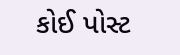કોઈ પોસ્ટ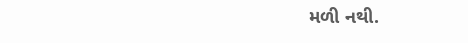મળી નથી.